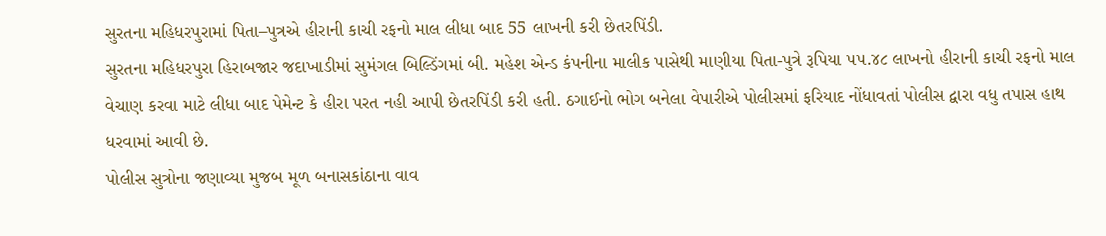સુરતના મહિધરપુરામાં પિતા–પુત્રએ હીરાની કાચી રફનો માલ લીધા બાદ 55 લાખની કરી છેતરપિંડી.
સુરતના મહિધરપુરા હિરાબજાર જદાખાડીમાં સુમંગલ બિલ્ડિંગમાં બી. મહેશ એન્ડ કંપનીના માલીક પાસેથી માણીયા પિતા-પુત્રે રૂપિયા ૫૫.૪૮ લાખનો હીરાની કાચી રફનો માલ વેચાણ કરવા માટે લીધા બાદ પેમેન્ટ કે હીરા પરત નહી આપી છેતરપિંડી કરી હતી. ઠગાઈનો ભોગ બનેલા વેપારીએ પોલીસમાં ફરિયાદ નોંધાવતાં પોલીસ દ્વારા વધુ તપાસ હાથ ધરવામાં આવી છે.
પોલીસ સુત્રોના જણાવ્યા મુજબ મૂળ બનાસકાંઠાના વાવ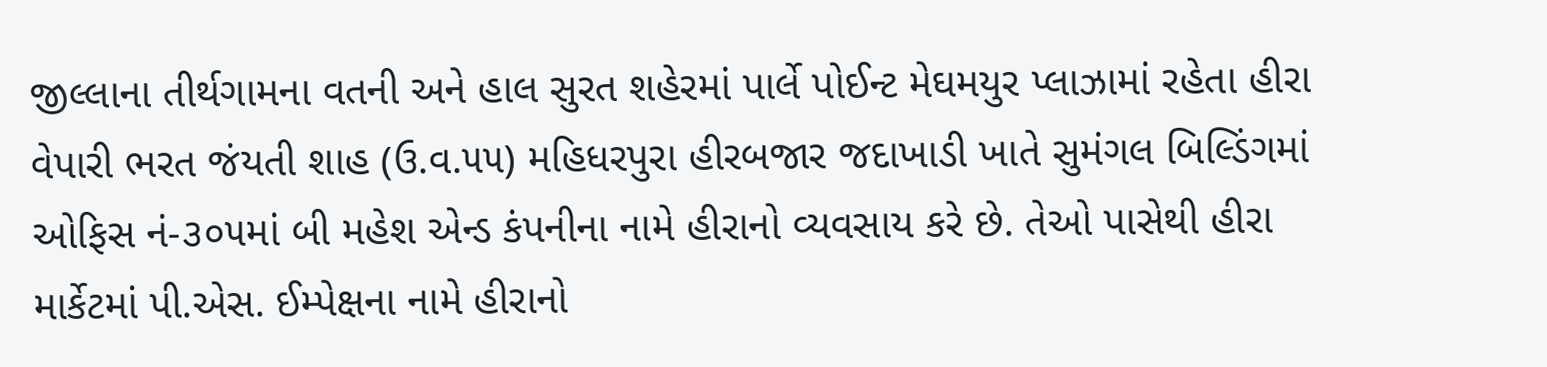જીલ્લાના તીર્થગામના વતની અને હાલ સુરત શહેરમાં પાર્લે પોઈન્ટ મેઘમયુર પ્લાઝામાં રહેતા હીરા વેપારી ભરત જંયતી શાહ (ઉ.વ.૫૫) મહિધરપુરા હીરબજાર જદાખાડી ખાતે સુમંગલ બિલ્ડિંગમાં ઓફિસ નં-૩૦૫માં બી મહેશ એન્ડ કંપનીના નામે હીરાનો વ્યવસાય કરે છે. તેઓ પાસેથી હીરા માર્કેટમાં પી.એસ. ઈમ્પેક્ષના નામે હીરાનો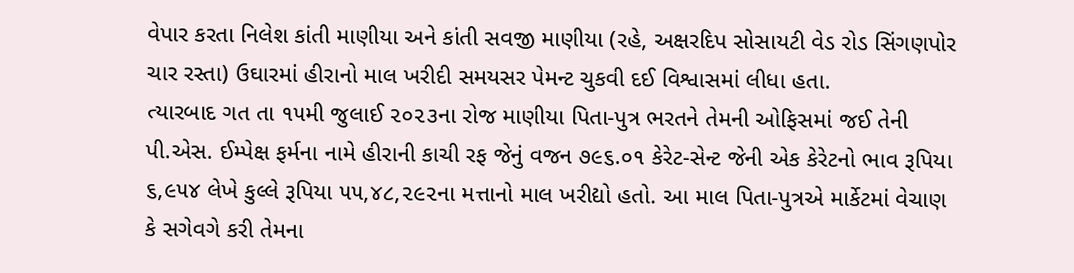વેપાર કરતા નિલેશ કાંતી માણીયા અને કાંતી સવજી માણીયા (રહે, અક્ષરદિપ સોસાયટી વેડ રોડ સિંગણપોર ચાર રસ્તા) ઉઘારમાં હીરાનો માલ ખરીદી સમયસર પેમન્ટ ચુકવી દઈ વિશ્વાસમાં લીધા હતા.
ત્યારબાદ ગત તા ૧૫મી જુલાઈ ૨૦૨૩ના રોજ માણીયા પિતા-પુત્ર ભરતને તેમની ઓફિસમાં જઈ તેની પી.એસ. ઈમ્પેક્ષ ફર્મના નામે હીરાની કાચી રફ જેનું વજન ૭૯૬.૦૧ કેરેટ-સેન્ટ જેની એક કેરેટનો ભાવ રૂપિયા ૬,૯૫૪ લેખે કુલ્લે રૂપિયા ૫૫,૪૮,૨૯૨ના મત્તાનો માલ ખરીદ્યો હતો. આ માલ પિતા-પુત્રએ માર્કેટમાં વેચાણ કે સગેવગે કરી તેમના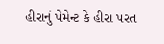હીરાનું પેમેન્ટ કે હીરા પરત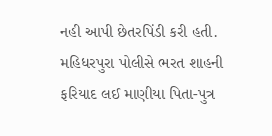નહી આપી છેતરપિંડી કરી હતી. મહિધરપુરા પોલીસે ભરત શાહની ફરિયાદ લઈ માણીયા પિતા-પુત્ર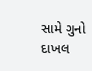સામે ગુનો દાખલ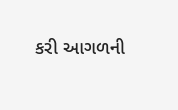કરી આગળની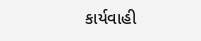કાર્યવાહી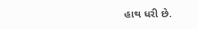હાથ ધરી છે.